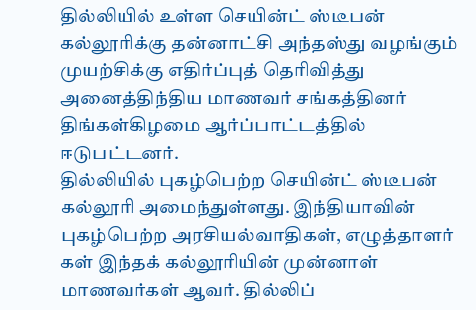தில்லியில் உள்ள செயின்ட் ஸ்டீபன் கல்லூரிக்கு தன்னாட்சி அந்தஸ்து வழங்கும் முயற்சிக்கு எதிர்ப்புத் தெரிவித்து அனைத்திந்திய மாணவர் சங்கத்தினர் திங்கள்கிழமை ஆர்ப்பாட்டத்தில் ஈடுபட்டனர்.
தில்லியில் புகழ்பெற்ற செயின்ட் ஸ்டீபன் கல்லூரி அமைந்துள்ளது. இந்தியாவின் புகழ்பெற்ற அரசியல்வாதிகள், எழுத்தாளர் கள் இந்தக் கல்லூரியின் முன்னாள் மாணவர்கள் ஆவர். தில்லிப்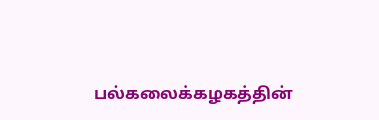பல்கலைக்கழகத்தின்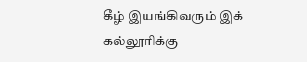கீழ் இயங்கிவரும் இக் கல்லூரிக்கு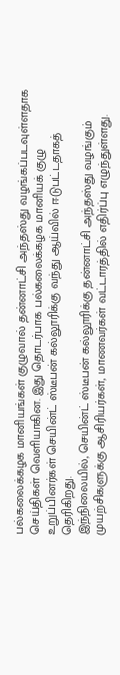பல்கலைக்கழக மானியங்கள் குழுவால் தன்னாட்சி அந்தஸ்து வழங்கப்படவுள்ளதாக செய்திகள் வெளியாகின. இது தொடர்பாக பல்கலைக்கழக மானியக் குழு உறுப்பினர்கள் செயின்ட் ஸ்டீபன் கல்லூரிக்கு வந்து ஆய்வில் ஈடுபட்டதாகத் தெரிகிறது.
இந்நிலையில், செயின்ட் ஸ்டீபன் கல்லூரிக்கு தன்னாட்சி அந்தஸ்து வழங்கும் முயற்சிகளுக்கு ஆசிரியர்கள், மாணவர்கள் வட்டாரத்தில் எதிர்ப்பு எழுந்துள்ளது.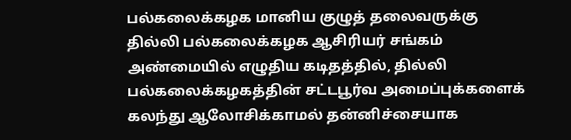பல்கலைக்கழக மானிய குழுத் தலைவருக்கு தில்லி பல்கலைக்கழக ஆசிரியர் சங்கம் அண்மையில் எழுதிய கடிதத்தில், தில்லி பல்கலைக்கழகத்தின் சட்டபூர்வ அமைப்புக்களைக் கலந்து ஆலோசிக்காமல் தன்னிச்சையாக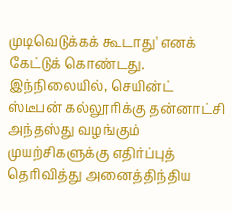முடிவெடுக்கக் கூடாது' எனக் கேட்டுக் கொண்டது.
இந்நிலையில், செயின்ட் ஸ்டீபன் கல்லூரிக்கு தன்னாட்சி அந்தஸ்து வழங்கும் முயற்சிகளுக்கு எதிர்ப்புத் தெரிவித்து அனைத்திந்திய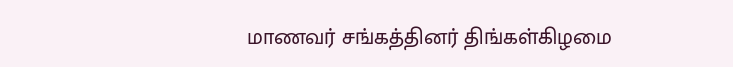மாணவர் சங்கத்தினர் திங்கள்கிழமை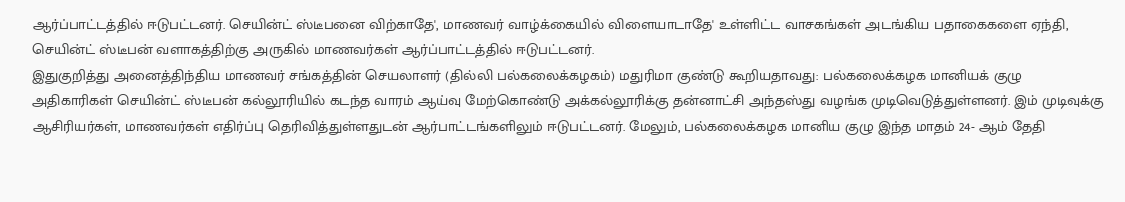ஆர்ப்பாட்டத்தில் ஈடுபட்டனர். செயின்ட் ஸ்டீபனை விற்காதே', மாணவர் வாழ்க்கையில் விளையாடாதே' உள்ளிட்ட வாசகங்கள் அடங்கிய பதாகைகளை ஏந்தி, செயின்ட் ஸ்டீபன் வளாகத்திற்கு அருகில் மாணவர்கள் ஆர்ப்பாட்டத்தில் ஈடுபட்டனர்.
இதுகுறித்து அனைத்திந்திய மாணவர் சங்கத்தின் செயலாளர் (தில்லி பல்கலைக்கழகம்) மதுரிமா குண்டு கூறியதாவது: பல்கலைக்கழக மானியக் குழு அதிகாரிகள் செயின்ட் ஸ்டீபன் கல்லூரியில் கடந்த வாரம் ஆய்வு மேற்கொண்டு அக்கல்லூரிக்கு தன்னாட்சி அந்தஸ்து வழங்க முடிவெடுத்துள்ளனர். இம் முடிவுக்கு ஆசிரியர்கள், மாணவர்கள் எதிர்ப்பு தெரிவித்துள்ளதுடன் ஆர்பாட்டங்களிலும் ஈடுபட்டனர். மேலும், பல்கலைக்கழக மானிய குழு இந்த மாதம் 24- ஆம் தேதி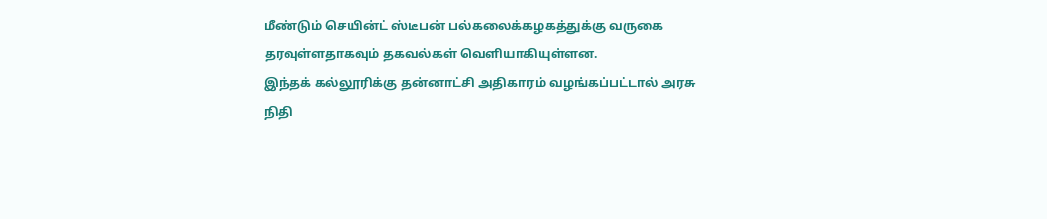மீண்டும் செயின்ட் ஸ்டீபன் பல்கலைக்கழகத்துக்கு வருகை தரவுள்ளதாகவும் தகவல்கள் வெளியாகியுள்ளன.
இந்தக் கல்லூரிக்கு தன்னாட்சி அதிகாரம் வழங்கப்பட்டால் அரசு நிதி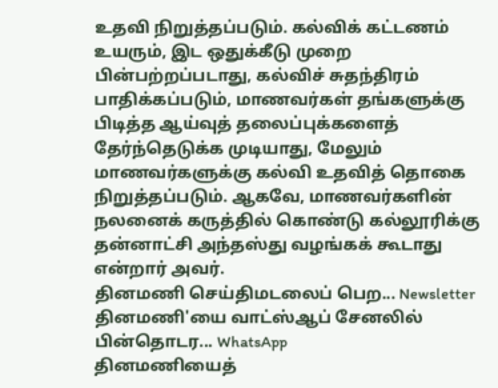உதவி நிறுத்தப்படும். கல்விக் கட்டணம் உயரும், இட ஒதுக்கீடு முறை பின்பற்றப்படாது, கல்விச் சுதந்திரம் பாதிக்கப்படும், மாணவர்கள் தங்களுக்கு பிடித்த ஆய்வுத் தலைப்புக்களைத் தேர்ந்தெடுக்க முடியாது, மேலும் மாணவர்களுக்கு கல்வி உதவித் தொகை நிறுத்தப்படும். ஆகவே, மாணவர்களின் நலனைக் கருத்தில் கொண்டு கல்லூரிக்கு தன்னாட்சி அந்தஸ்து வழங்கக் கூடாது என்றார் அவர்.
தினமணி செய்திமடலைப் பெற... Newsletter
தினமணி'யை வாட்ஸ்ஆப் சேனலில் பின்தொடர... WhatsApp
தினமணியைத்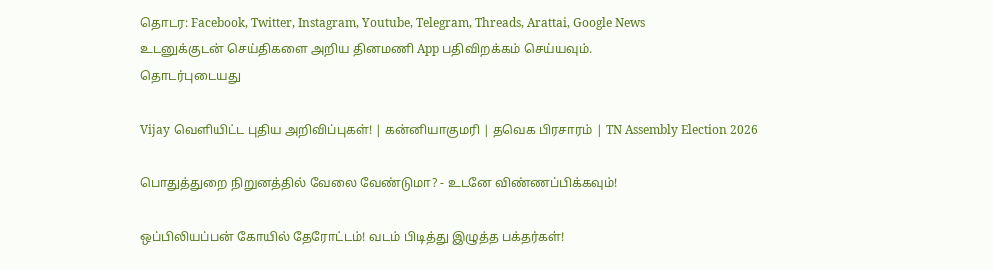தொடர: Facebook, Twitter, Instagram, Youtube, Telegram, Threads, Arattai, Google News
உடனுக்குடன் செய்திகளை அறிய தினமணி App பதிவிறக்கம் செய்யவும்.
தொடர்புடையது

Vijay வெளியிட்ட புதிய அறிவிப்புகள்! | கன்னியாகுமரி | தவெக பிரசாரம் | TN Assembly Election 2026

பொதுத்துறை நிறுனத்தில் வேலை வேண்டுமா? - உடனே விண்ணப்பிக்கவும்!

ஒப்பிலியப்பன் கோயில் தேரோட்டம்! வடம் பிடித்து இழுத்த பக்தர்கள்!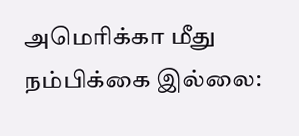அமெரிக்கா மீது நம்பிக்கை இல்லை: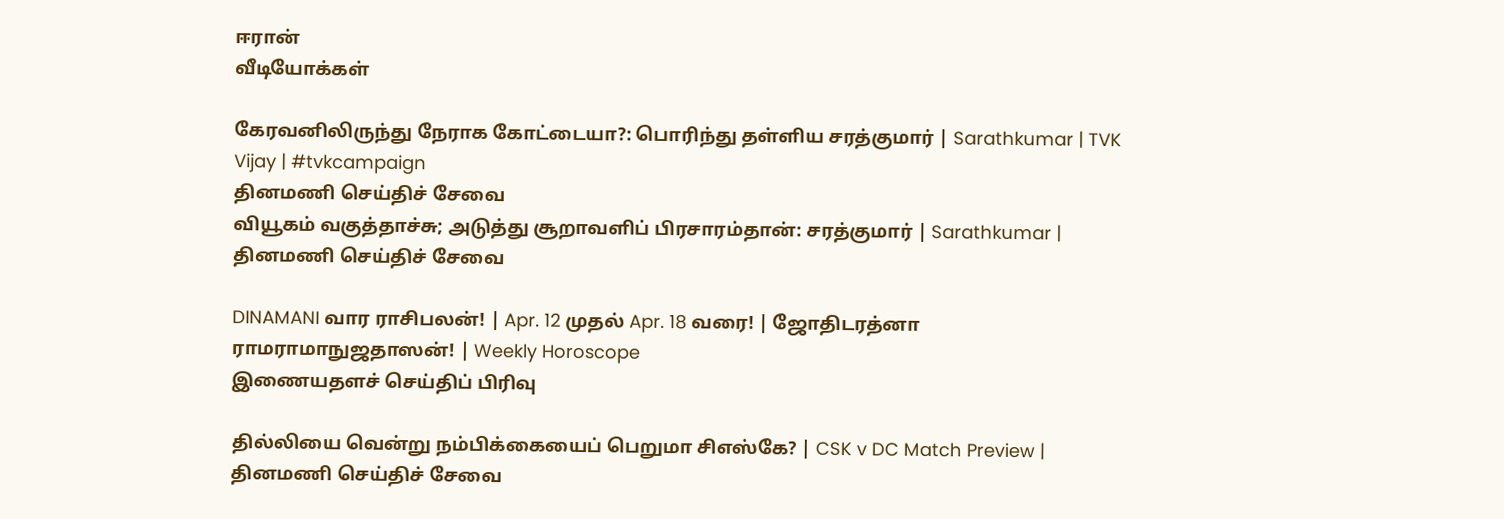ஈரான்
வீடியோக்கள்

கேரவனிலிருந்து நேராக கோட்டையா?: பொரிந்து தள்ளிய சரத்குமார் | Sarathkumar | TVK Vijay | #tvkcampaign
தினமணி செய்திச் சேவை
வியூகம் வகுத்தாச்சு; அடுத்து சூறாவளிப் பிரசாரம்தான்: சரத்குமார் | Sarathkumar |
தினமணி செய்திச் சேவை

DINAMANI வார ராசிபலன்! | Apr. 12 முதல் Apr. 18 வரை! | ஜோதிடரத்னா ராமராமாநுஜதாஸன்! | Weekly Horoscope
இணையதளச் செய்திப் பிரிவு

தில்லியை வென்று நம்பிக்கையைப் பெறுமா சிஎஸ்கே? | CSK v DC Match Preview |
தினமணி செய்திச் சேவை